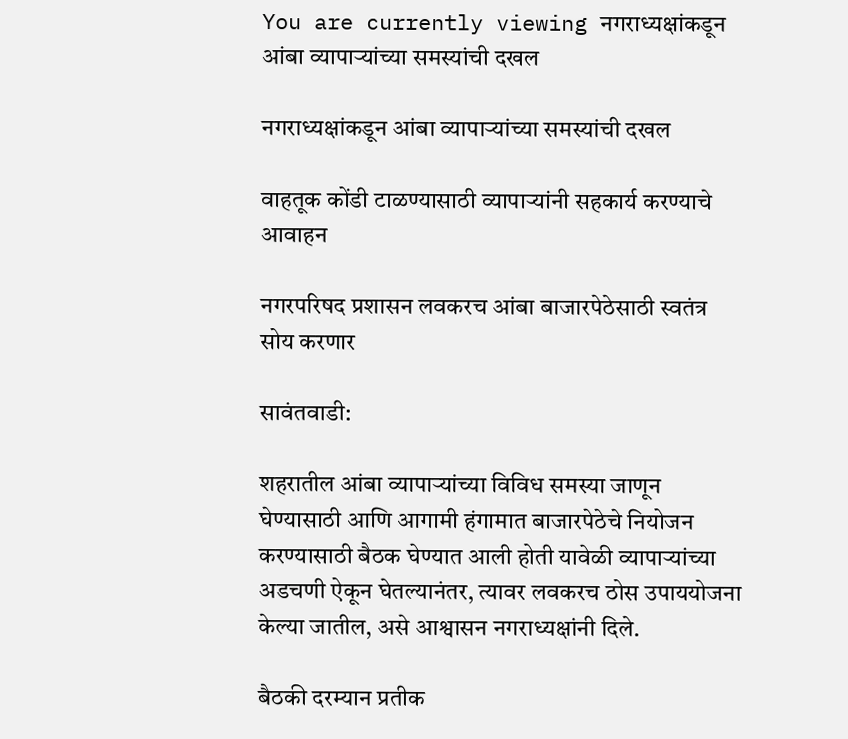You are currently viewing नगराध्यक्षांकडून आंबा व्यापाऱ्यांच्या समस्यांची दखल

नगराध्यक्षांकडून आंबा व्यापाऱ्यांच्या समस्यांची दखल

वाहतूक कोंडी टाळण्यासाठी व्यापाऱ्यांनी सहकार्य करण्याचे आवाहन

नगरपरिषद प्रशासन लवकरच आंबा बाजारपेठेसाठी स्वतंत्र सोय करणार

सावंतवाडी:

शहरातील आंबा व्यापाऱ्यांच्या विविध समस्या जाणून घेण्यासाठी आणि आगामी हंगामात बाजारपेठेचे नियोजन करण्यासाठी बैठक घेण्यात आली होती यावेळी व्यापाऱ्यांच्या अडचणी ऐकून घेतल्यानंतर, त्यावर लवकरच ठोस उपाययोजना केल्या जातील, असे आश्वासन नगराध्यक्षांनी दिले.

बैठकी दरम्यान प्रतीक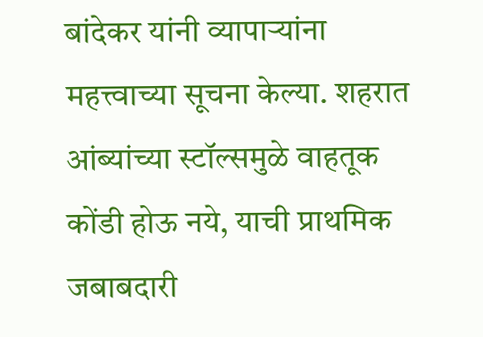बांदेकर यांनी व्यापाऱ्यांना महत्त्वाच्या सूचना केल्या. शहरात आंब्यांच्या स्टॉल्समुळे वाहतूक कोंडी होऊ नये, याची प्राथमिक जबाबदारी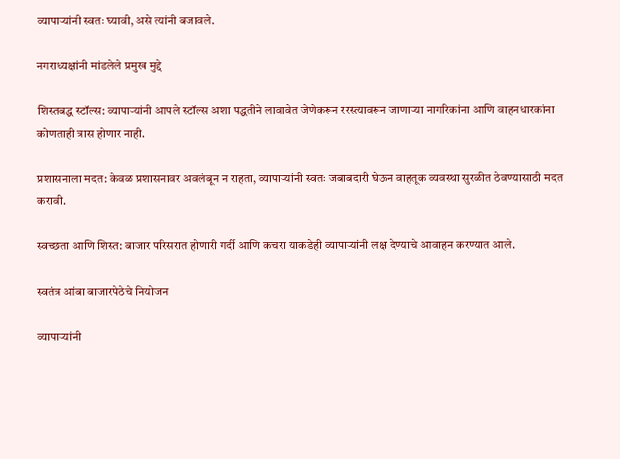व्यापाऱ्यांनी स्वतः घ्यावी, असे त्यांनी बजावले.

नगराध्यक्षांनी मांडलेले प्रमुख मुद्दे

शिस्तबद्ध स्टॉल्स: व्यापाऱ्यांनी आपले स्टॉल्स अशा पद्धतीने लावावेत जेणेकरून ररस्त्यावरून जाणाऱ्या नागरिकांना आणि वाहनधारकांना कोणताही त्रास होणार नाही.

प्रशासनाला मदत: केवळ प्रशासनावर अवलंबून न राहता, व्यापाऱ्यांनी स्वतः जबाबदारी घेऊन वाहतूक व्यवस्था सुरळीत ठेवण्यासाठी मदत करावी.

स्वच्छता आणि शिस्त: बाजार परिसरात होणारी गर्दी आणि कचरा याकडेही व्यापाऱ्यांनी लक्ष देण्याचे आवाहन करण्यात आले.

स्वतंत्र आंबा बाजारपेठेचे नियोजन

व्यापाऱ्यांनी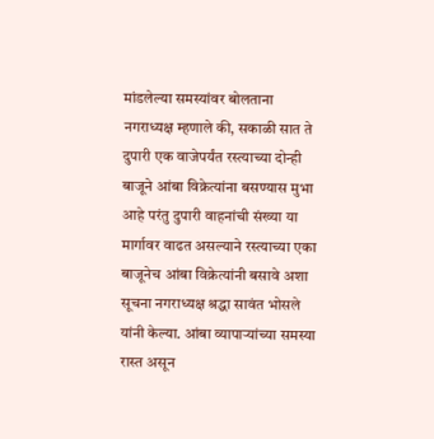मांडलेल्या समस्यांवर बोलताना नगराध्यक्ष म्हणाले की, सकाळी सात ते दुपारी एक वाजेपर्यंत रस्त्याच्या दोन्ही बाजूने आंबा विक्रेत्यांना बसण्यास मुभा आहे परंतु दुपारी वाहनांची संख्या या मार्गावर वाढत असल्याने रस्त्याच्या एका बाजूनेच आंबा विक्रेत्यांनी बसावे अशा सूचना नगराध्यक्ष श्रद्धा सावंत भोसले यांनी केल्या. आंबा व्यापाऱ्यांच्या समस्या रास्त असून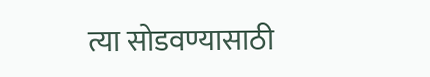त्या सोडवण्यासाठी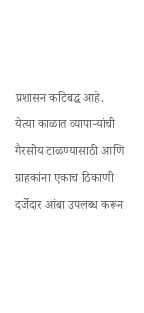प्रशासन कटिबद्ध आहे. येत्या काळात व्यापाऱ्यांची गैरसोय टाळण्यासाठी आणि ग्राहकांना एकाच ठिकाणी दर्जेदार आंबा उपलब्ध करून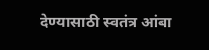देण्यासाठी स्वतंत्र आंबा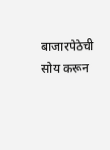बाजारपेठेची सोय करून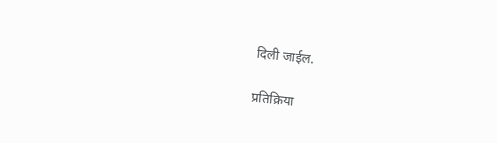दिली जाईल.

प्रतिक्रिया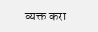व्यक्त करा